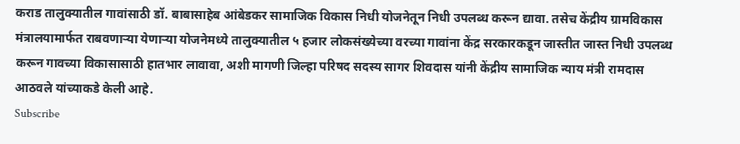कराड तालुक्यातील गावांसाठी डॉ. बाबासाहेब आंबेडकर सामाजिक विकास निधी योजनेतून निधी उपलब्ध करून द्यावा. तसेच केंद्रीय ग्रामविकास मंत्रालयामार्फत राबवणाऱ्या येणाऱ्या योजनेमध्ये तालुक्यातील ५ हजार लोकसंख्येच्या वरच्या गावांना केंद्र सरकारकडून जास्तीत जास्त निधी उपलब्ध करून गावच्या विकासासाठी हातभार लावावा, अशी मागणी जिल्हा परिषद सदस्य सागर शिवदास यांनी केंद्रीय सामाजिक न्याय मंत्री रामदास आठवले यांच्याकडे केली आहे.
Subscribe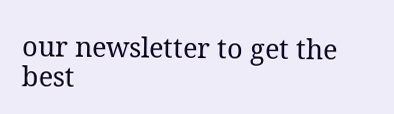our newsletter to get the best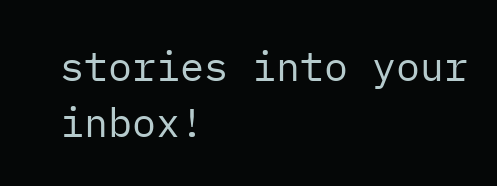stories into your inbox!